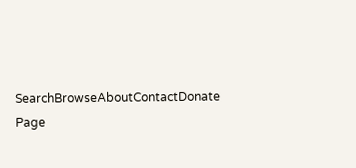SearchBrowseAboutContactDonate
Page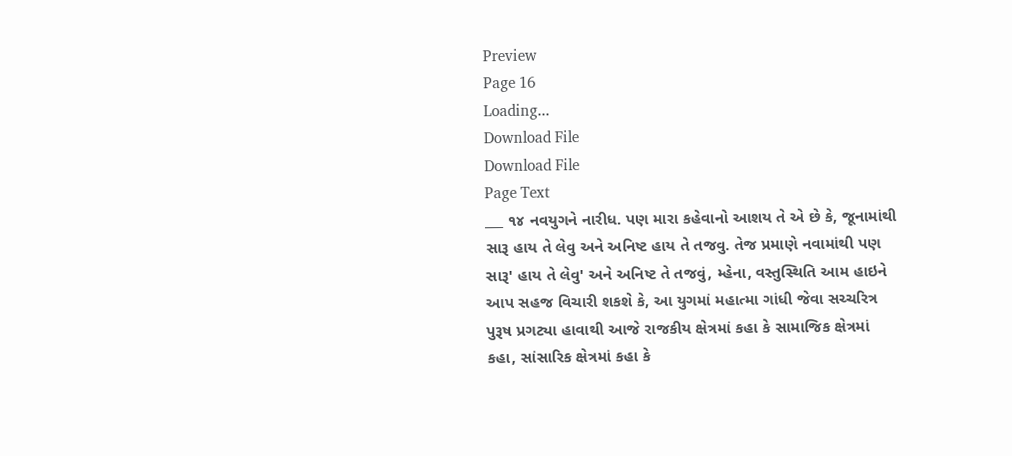Preview
Page 16
Loading...
Download File
Download File
Page Text
___ ૧૪ નવયુગને નારીધ. પણ મારા કહેવાનો આશય તે એ છે કે, જૂનામાંથી સારૂ હાય તે લેવુ અને અનિષ્ટ હાય તે તજવુ. તેજ પ્રમાણે નવામાંથી પણ સારૂ' હાય તે લેવુ' અને અનિષ્ટ તે તજવું, મ્હેના, વસ્તુસ્થિતિ આમ હાઇને આપ સહજ વિચારી શકશે કે, આ યુગમાં મહાત્મા ગાંધી જેવા સચ્ચરિત્ર પુરૂષ પ્રગટ્યા હાવાથી આજે રાજકીય ક્ષેત્રમાં કહા કે સામાજિક ક્ષેત્રમાં કહા, સાંસારિક ક્ષેત્રમાં કહા કે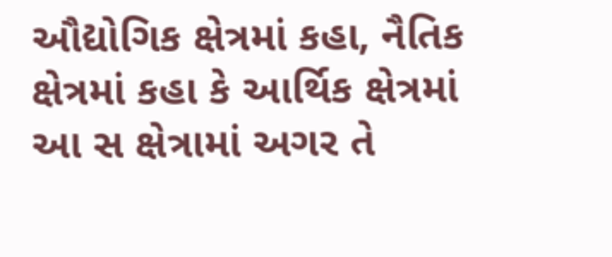ઔદ્યોગિક ક્ષેત્રમાં કહા, નૈતિક ક્ષેત્રમાં કહા કે આર્થિક ક્ષેત્રમાં આ સ ક્ષેત્રામાં અગર તે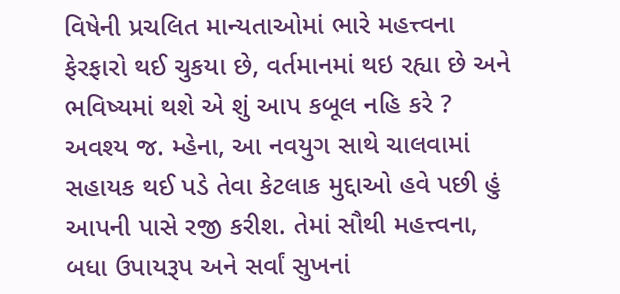વિષેની પ્રચલિત માન્યતાઓમાં ભારે મહત્ત્વના ફેરફારો થઈ ચુકયા છે, વર્તમાનમાં થઇ રહ્યા છે અને ભવિષ્યમાં થશે એ શું આપ કબૂલ નહિ કરે ? અવશ્ય જ. મ્હેના, આ નવયુગ સાથે ચાલવામાં સહાયક થઈ પડે તેવા કેટલાક મુદ્દાઓ હવે પછી હું આપની પાસે રજી કરીશ. તેમાં સૌથી મહત્ત્વના, બધા ઉપાયરૂપ અને સર્વાં સુખનાં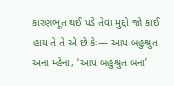કારણભૂત થઈ પડે તેવા મુદ્દો જો કાઈ હાય તે તે એ છે કેઃ— આપ બહુશ્રુત અના મ્હેના, ‘આપ બહુશ્રુત બના’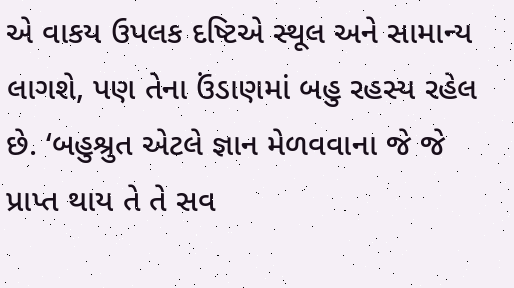એ વાકય ઉપલક દષ્ટિએ સ્થૂલ અને સામાન્ય લાગશે, પણ તેના ઉંડાણમાં બહુ રહસ્ય રહેલ છે. ‘બહુશ્રુત એટલે જ્ઞાન મેળવવાના જે જે પ્રાપ્ત થાય તે તે સવ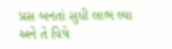પ્રસ બનતાં સુધી લાભ લ્યા અને તે વિષે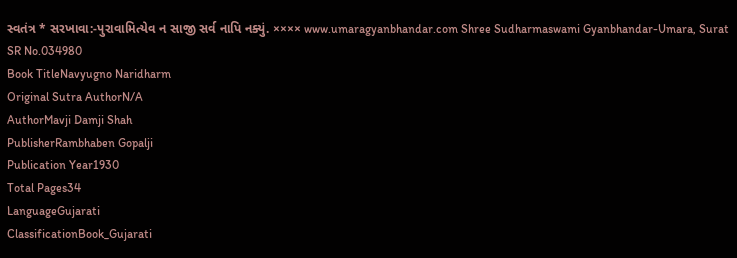સ્વતંત્ર * સરખાવા:-પુરાવામિત્યેવ ન સાજી સર્વ નાપિ નક્યું. ×××× www.umaragyanbhandar.com Shree Sudharmaswami Gyanbhandar-Umara, Surat
SR No.034980
Book TitleNavyugno Naridharm
Original Sutra AuthorN/A
AuthorMavji Damji Shah
PublisherRambhaben Gopalji
Publication Year1930
Total Pages34
LanguageGujarati
ClassificationBook_Gujarati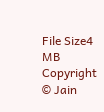File Size4 MB
Copyright © Jain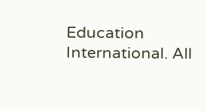Education International. All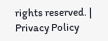rights reserved. | Privacy Policy